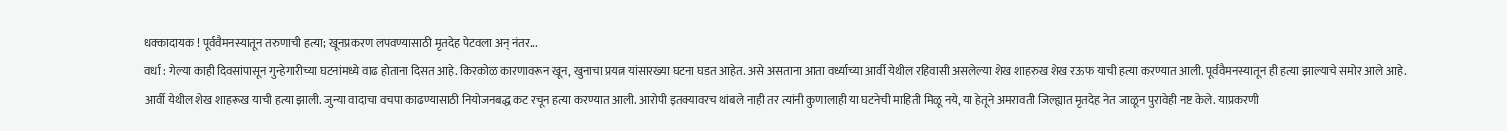धक्कादायक ! पूर्ववैमनस्यातून तरुणाची हत्या; खूनप्रकरण लपवण्यासाठी मृतदेह पेटवला अन् नंतर...
वर्धा : गेल्या काही दिवसांपासून गुन्हेगारीच्या घटनांमध्ये वाढ होताना दिसत आहे. किरकोळ कारणावरून खून, खुनाचा प्रयत्न यांसारख्या घटना घडत आहेत. असे असताना आता वर्ध्याच्या आर्वी येथील रहिवासी असलेल्या शेख शाहरुख शेख रऊफ याची हत्या करण्यात आली. पूर्ववैमनस्यातून ही हत्या झाल्याचे समोर आले आहे.
आर्वी येथील शेख शाहरूख याची हत्या झाली. जुन्या वादाचा वचपा काढण्यासाठी नियोजनबद्ध कट रचून हत्या करण्यात आली. आरोपी इतक्यावरच थांबले नाही तर त्यांनी कुणालाही या घटनेची माहिती मिळू नये, या हेतूने अमरावती जिल्ह्यात मृतदेह नेत जाळून पुरावेही नष्ट केले. याप्रकरणी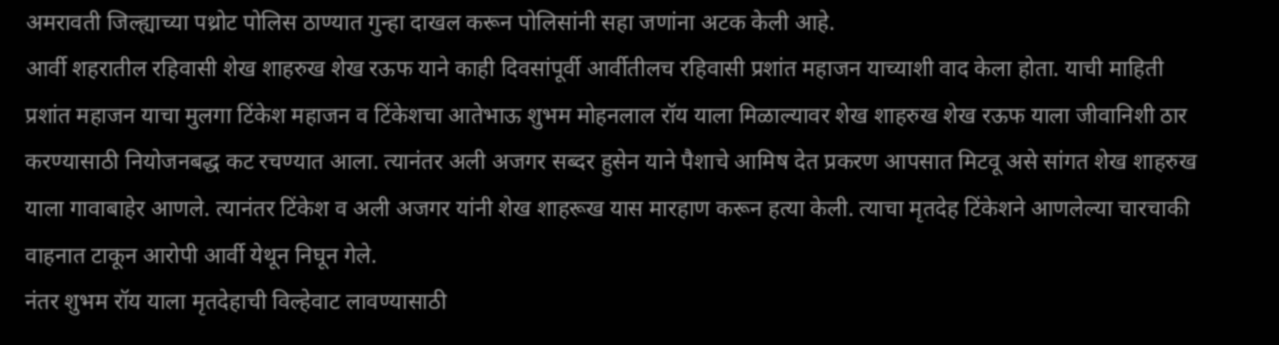अमरावती जिल्ह्याच्या पथ्रोट पोलिस ठाण्यात गुन्हा दाखल करून पोलिसांनी सहा जणांना अटक केली आहे.
आर्वी शहरातील रहिवासी शेख शाहरुख शेख रऊफ याने काही दिवसांपूर्वी आर्वीतीलच रहिवासी प्रशांत महाजन याच्याशी वाद केला होता. याची माहिती प्रशांत महाजन याचा मुलगा टिंकेश महाजन व टिंकेशचा आतेभाऊ शुभम मोहनलाल रॉय याला मिळाल्यावर शेख शाहरुख शेख रऊफ याला जीवानिशी ठार करण्यासाठी नियोजनबद्ध कट रचण्यात आला. त्यानंतर अली अजगर सब्दर हुसेन याने पैशाचे आमिष देत प्रकरण आपसात मिटवू असे सांगत शेख शाहरुख याला गावाबाहेर आणले. त्यानंतर टिंकेश व अली अजगर यांनी शेख शाहरूख यास मारहाण करून हत्या केली. त्याचा मृतदेह टिंकेशने आणलेल्या चारचाकी वाहनात टाकून आरोपी आर्वी येथून निघून गेले.
नंतर शुभम रॉय याला मृतदेहाची विल्हेवाट लावण्यासाठी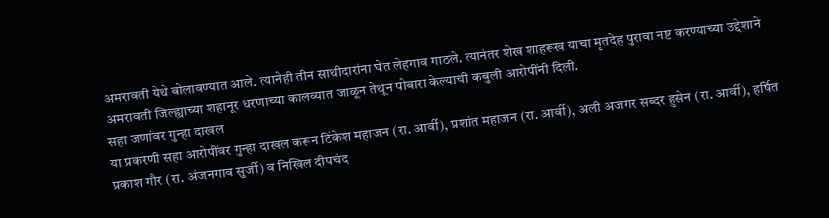अमरावती येथे बोलावण्यात आले. त्यानेही तीन साथीदारांना घेत लेहगाव गाठले. त्यानंतर शेख शाहरूख याचा मृतदेह पुरावा नष्ट करण्याच्या उद्देशाने अमरावती जिल्ह्याच्या शहानूर धरणाच्या कालव्यात जाळून तेथून पोबारा केल्याची कबुली आरोपींनी दिली.
सहा जणांवर गुन्हा दाखल
या प्रकरणी सहा आरोपींवर गुन्हा दाखल करून टिंकेश महाजन (रा. आर्वी), प्रशांत महाजन (रा. आर्वी), अली अजगर सब्दर हुसेन (रा. आर्वी), हर्षित प्रकाश गौर (रा. अंजनगाव सुर्जी) व निखिल दीपचंद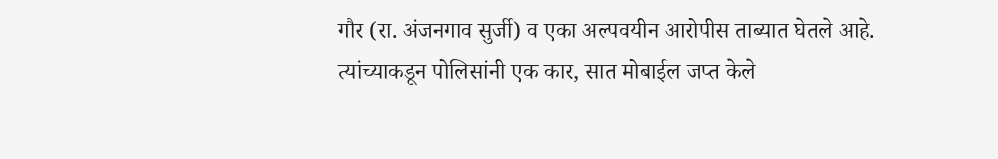गौर (रा. अंजनगाव सुर्जी) व एका अल्पवयीन आरोपीस ताब्यात घेतले आहे. त्यांच्याकडून पोलिसांनी एक कार, सात मोबाईल जप्त केले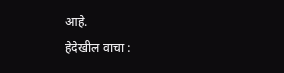आहे.
हेदेखील वाचा :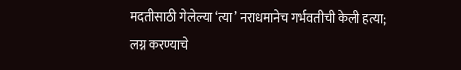मदतीसाठी गेलेल्या ‘त्या’ नराधमानेच गर्भवतीची केली हत्या; लग्न करण्याचे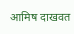आमिष दाखवत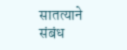सातत्याने संबंध